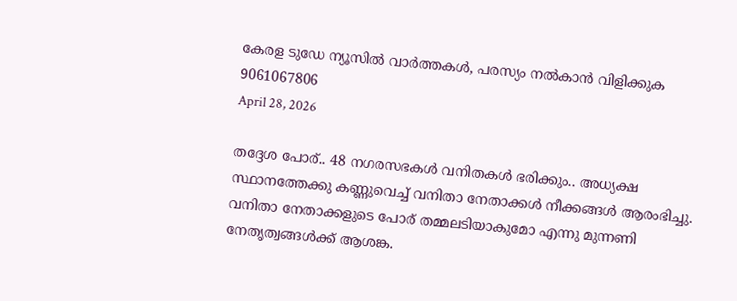കേരള ടുഡേ ന്യൂസിൽ വാർത്തകൾ, പരസ്യം നൽകാൻ വിളിക്കുക 9061067806
April 28, 2026

തദ്ദേശ പോര്.. 48 നഗരസഭകള്‍ വനിതകള്‍ ഭരിക്കും.. അധ്യക്ഷ സ്ഥാനത്തേക്കു കണ്ണുവെച്ച്‌ വനിതാ നേതാക്കള്‍ നീക്കങ്ങള്‍ ആരംഭിച്ചു. വനിതാ നേതാക്കളുടെ പോര് തമ്മലടിയാകുമോ എന്നു മുന്നണി നേതൃത്വങ്ങള്‍ക്ക് ആശങ്ക.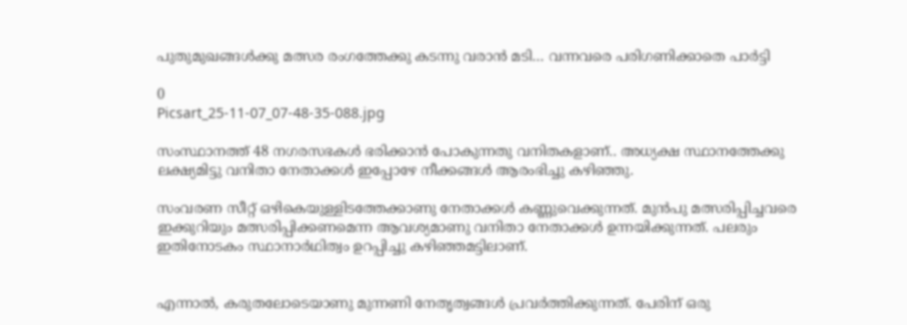പുതുമുഖങ്ങള്‍ക്കു മത്സര രംഗത്തേക്കു കടന്നു വരാന്‍ മടി… വന്നവരെ പരിഗണിക്കാതെ പാർട്ടി

0
Picsart_25-11-07_07-48-35-088.jpg

സംസ്ഥാനത്ത് 48 നഗരസഭകള്‍ ഭരിക്കാന്‍ പോകുന്നതു വനിതകളാണ്.. അധ്യക്ഷ സ്ഥാനത്തേക്കു ലക്ഷ്യമിട്ടു വനിതാ നേതാക്കള്‍ ഇപ്പോഴേ നീക്കങ്ങള്‍ ആരംഭിച്ചു കഴിഞ്ഞു.

സംവരണ സീറ്റ് ഒഴികെയുള്ളിടത്തേക്കാണു നേതാക്കള്‍ കണ്ണുവെക്കുന്നത്. മുന്‍പു മത്സരിപ്പിച്ചവരെ ഇക്കുറിയും മത്സരിപ്പിക്കണമെന്ന ആവശ്യമാണു വനിതാ നേതാക്കള്‍ ഉന്നയിക്കുന്നത്. പലരും ഇതിനോടകം സ്ഥാനാര്‍ഥിത്വം ഉറപ്പിച്ചു കഴിഞ്ഞമട്ടിലാണ്.


എന്നാല്‍, കരുതലോടെയാണു മുന്നണി നേതൃത്വങ്ങള്‍ പ്രവര്‍ത്തിക്കുന്നത്. പേരിന് ഒരു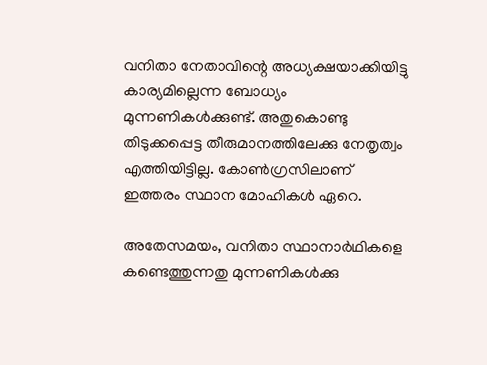വനിതാ നേതാവിന്റെ അധ്യക്ഷയാക്കിയിട്ടു കാര്യമില്ലെന്ന ബോധ്യം മുന്നണികള്‍ക്കുണ്ട്. അതുകൊണ്ടു തിടുക്കപ്പെട്ട തീരുമാനത്തിലേക്കു നേതൃത്വം എത്തിയിട്ടില്ല. കോണ്‍ഗ്രസിലാണ് ഇത്തരം സ്ഥാന മോഹികള്‍ ഏറെ.

അതേസമയം, വനിതാ സ്ഥാനാര്‍ഥികളെ കണ്ടെത്തുന്നതു മുന്നണികള്‍ക്കു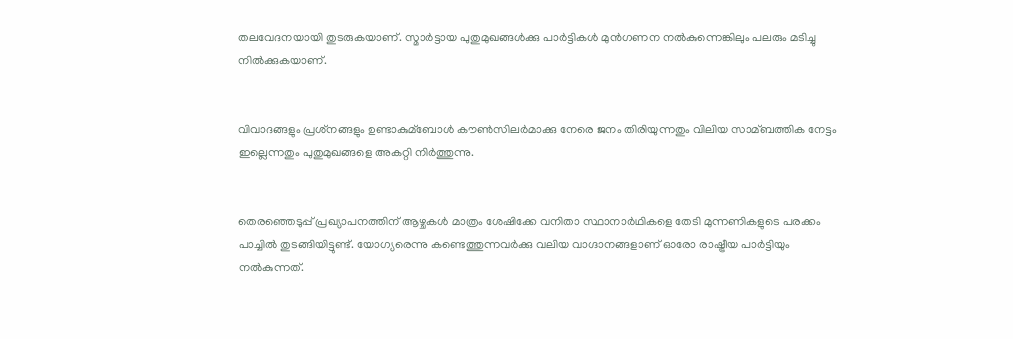തലവേദനയായി തുടരുകയാണ്. സ്മാര്‍ട്ടായ പുതുമുഖങ്ങള്‍ക്കു പാര്‍ട്ടികള്‍ മുന്‍ഗണന നല്‍കുന്നെങ്കിലും പലരും മടിച്ചു നില്‍ക്കുകയാണ്.


വിവാദങ്ങളും പ്രശ്‌നങ്ങളും ഉണ്ടാകുമ്ബോള്‍ കൗണ്‍സിലര്‍മാക്കു നേരെ ജനം തിരിയുന്നതും വിലിയ സാമ്ബത്തിക നേട്ടം ഇല്ലെന്നതും പുതുമുഖങ്ങളെ അകറ്റി നിര്‍ത്തുന്നു.


തെരഞ്ഞെടുപ്പ് പ്രഖ്യാപനത്തിന് ആഴ്ചകള്‍ മാത്രം ശേഷിക്കേ വനിതാ സ്ഥാനാര്‍ഥികളെ തേടി മുന്നണികളുടെ പരക്കം പാച്ചില്‍ തുടങ്ങിയിട്ടുണ്ട്. യോഗ്യരെന്നു കണ്ടെത്തുന്നവര്‍ക്കു വലിയ വാഗ്ദാനങ്ങളാണ് ഓരോ രാഷ്ട്രീയ പാര്‍ട്ടിയും നല്‍കുന്നത്.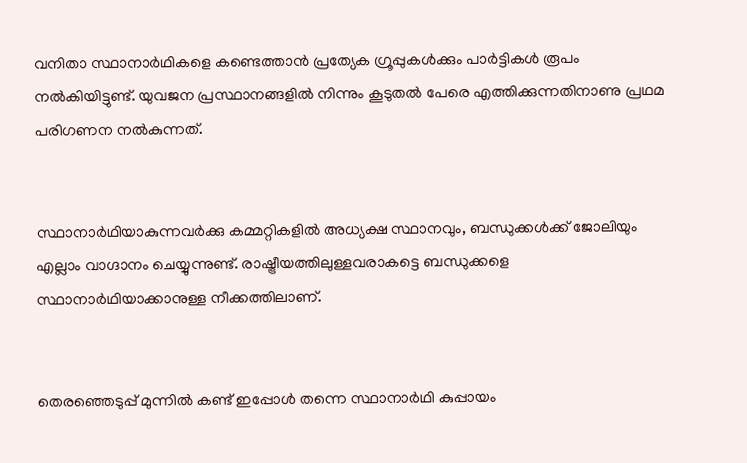വനിതാ സ്ഥാനാര്‍ഥികളെ കണ്ടെത്താന്‍ പ്രത്യേക ഗ്രൂപ്പുകള്‍ക്കും പാര്‍ട്ടികള്‍ രൂപം നല്‍കിയിട്ടുണ്ട്. യുവജന പ്രസ്ഥാനങ്ങളില്‍ നിന്നും കൂടുതല്‍ പേരെ എത്തിക്കുന്നതിനാണു പ്രഥമ പരിഗണന നല്‍കുന്നത്.


സ്ഥാനാര്‍ഥിയാകുന്നവര്‍ക്കു കമ്മറ്റികളില്‍ അധ്യക്ഷ സ്ഥാനവും, ബന്ധുക്കള്‍ക്ക് ജോലിയും എല്ലാം വാഗ്ദാനം ചെയ്യുന്നുണ്ട്. രാഷ്ട്രീയത്തിലുള്ളവരാകട്ടെ ബന്ധുക്കളെ സ്ഥാനാര്‍ഥിയാക്കാനുള്ള നീക്കത്തിലാണ്.


തെരഞ്ഞെടുപ്പ് മുന്നില്‍ കണ്ട് ഇപ്പോള്‍ തന്നെ സ്ഥാനാര്‍ഥി കുപ്പായം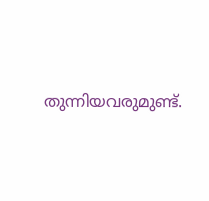തുന്നിയവരുമുണ്ട്.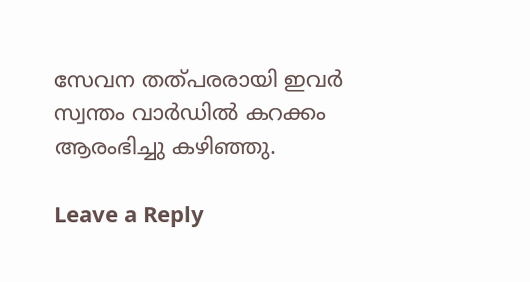സേവന തത്പരരായി ഇവര്‍ സ്വന്തം വാര്‍ഡില്‍ കറക്കം ആരംഭിച്ചു കഴിഞ്ഞു.

Leave a Reply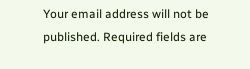Your email address will not be published. Required fields are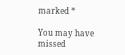marked *

You may have missed